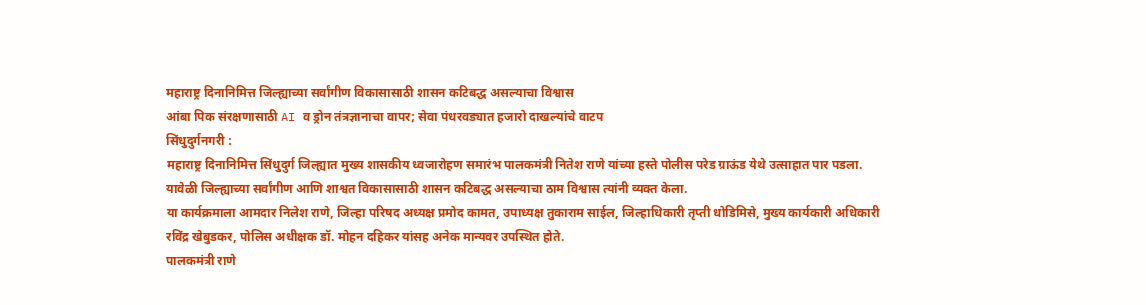महाराष्ट्र दिनानिमित्त जिल्ह्याच्या सर्वांगीण विकासासाठी शासन कटिबद्ध असल्याचा विश्वास
आंबा पिक संरक्षणासाठी AI व ड्रोन तंत्रज्ञानाचा वापर; सेवा पंधरवड्यात हजारो दाखल्यांचे वाटप
सिंधुदुर्गनगरी :
महाराष्ट्र दिनानिमित्त सिंधुदुर्ग जिल्ह्यात मुख्य शासकीय ध्वजारोहण समारंभ पालकमंत्री नितेश राणे यांच्या हस्ते पोलीस परेड ग्राऊंड येथे उत्साहात पार पडला. यावेळी जिल्ह्याच्या सर्वांगीण आणि शाश्वत विकासासाठी शासन कटिबद्ध असल्याचा ठाम विश्वास त्यांनी व्यक्त केला.
या कार्यक्रमाला आमदार निलेश राणे, जिल्हा परिषद अध्यक्ष प्रमोद कामत, उपाध्यक्ष तुकाराम साईल, जिल्हाधिकारी तृप्ती धोडिमिसे, मुख्य कार्यकारी अधिकारी रविंद्र खेबुडकर, पोलिस अधीक्षक डॉ. मोहन दहिकर यांसह अनेक मान्यवर उपस्थित होते.
पालकमंत्री राणे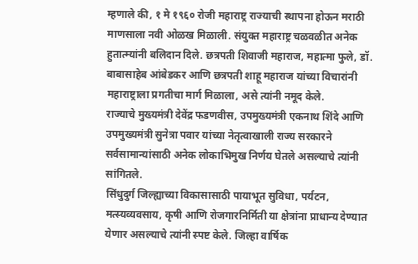म्हणाले की, १ मे १९६० रोजी महाराष्ट्र राज्याची स्थापना होऊन मराठी माणसाला नवी ओळख मिळाली. संयुक्त महाराष्ट्र चळवळीत अनेक हुतात्म्यांनी बलिदान दिले. छत्रपती शिवाजी महाराज, महात्मा फुले, डॉ. बाबासाहेब आंबेडकर आणि छत्रपती शाहू महाराज यांच्या विचारांनी महाराष्ट्राला प्रगतीचा मार्ग मिळाला, असे त्यांनी नमूद केले.
राज्याचे मुख्यमंत्री देवेंद्र फडणवीस, उपमुख्यमंत्री एकनाथ शिंदे आणि उपमुख्यमंत्री सुनेत्रा पवार यांच्या नेतृत्वाखाली राज्य सरकारने सर्वसामान्यांसाठी अनेक लोकाभिमुख निर्णय घेतले असल्याचे त्यांनी सांगितले.
सिंधुदुर्ग जिल्ह्याच्या विकासासाठी पायाभूत सुविधा, पर्यटन, मत्स्यव्यवसाय, कृषी आणि रोजगारनिर्मिती या क्षेत्रांना प्राधान्य देण्यात येणार असल्याचे त्यांनी स्पष्ट केले. जिल्हा वार्षिक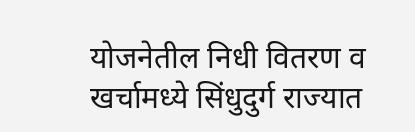योजनेतील निधी वितरण व खर्चामध्ये सिंधुदुर्ग राज्यात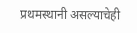प्रथमस्थानी असल्याचेही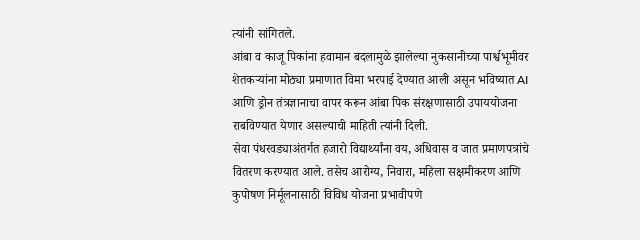त्यांनी सांगितले.
आंबा व काजू पिकांना हवामान बदलामुळे झालेल्या नुकसानीच्या पार्श्वभूमीवर शेतकऱ्यांना मोठ्या प्रमाणात विमा भरपाई देण्यात आली असून भविष्यात AI आणि ड्रोन तंत्रज्ञानाचा वापर करून आंबा पिक संरक्षणासाठी उपाययोजना राबविण्यात येणार असल्याची माहिती त्यांनी दिली.
सेवा पंधरवड्याअंतर्गत हजारो विद्यार्थ्यांना वय, अधिवास व जात प्रमाणपत्रांचे वितरण करण्यात आले. तसेच आरोग्य, निवारा, महिला सक्षमीकरण आणि कुपोषण निर्मूलनासाठी विविध योजना प्रभावीपणे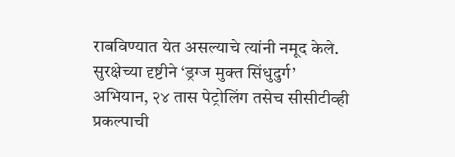राबविण्यात येत असल्याचे त्यांनी नमूद केले.
सुरक्षेच्या दृष्टीने ‘ड्रग्ज मुक्त सिंधुदुर्ग’ अभियान, २४ तास पेट्रोलिंग तसेच सीसीटीव्ही प्रकल्पाची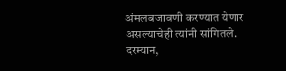अंमलबजावणी करण्यात येणार असल्याचेही त्यांनी सांगितले.
दरम्यान,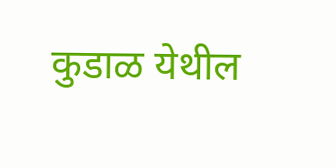कुडाळ येथील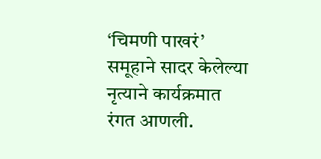‘चिमणी पाखरं’ समूहाने सादर केलेल्या नृत्याने कार्यक्रमात रंगत आणली.